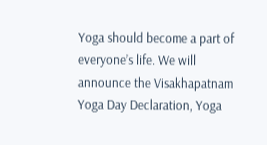Yoga should become a part of everyone’s life. We will announce the Visakhapatnam Yoga Day Declaration, Yoga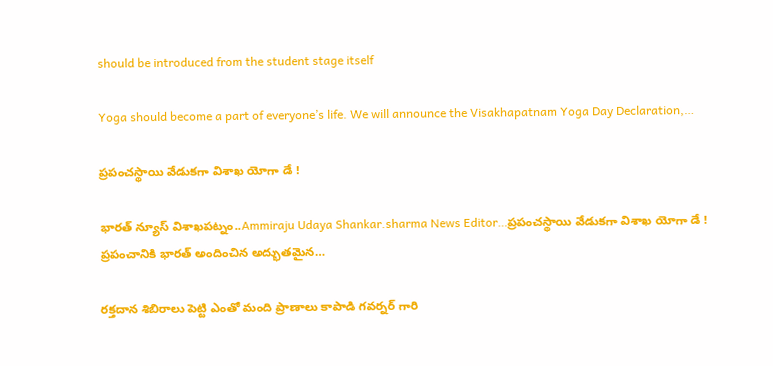should be introduced from the student stage itself

Yoga should become a part of everyone’s life. We will announce the Visakhapatnam Yoga Day Declaration,…

ప్రపంచస్థాయి వేడుకగా విశాఖ యోగా డే !

భారత్ న్యూస్ విశాఖపట్నం..Ammiraju Udaya Shankar.sharma News Editor…ప్రపంచస్థాయి వేడుకగా విశాఖ యోగా డే ! ప్రపంచానికి భారత్ అందించిన అద్భుతమైన…

రక్తదాన శిబిరాలు పెట్టి ఎంతో మంది ప్రాణాలు కాపాడి గవర్నర్ గారి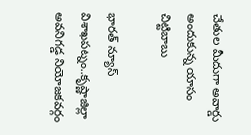చేతుల మీదుగా అవార్డు అందుకున్న యాసం చిట్టిబాబు

భారత్ న్యూస్ విశాఖపట్నం..కృష్ణాజిల్లా అవనిగడ్డ నియోజకవర్గం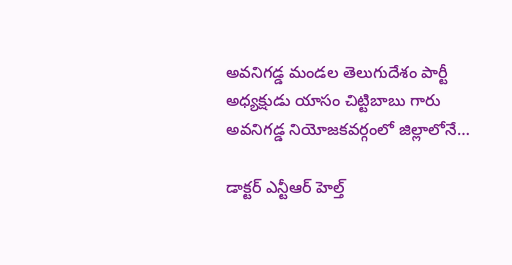అవనిగడ్డ మండల తెలుగుదేశం పార్టీ అధ్యక్షుడు యాసం చిట్టిబాబు గారు అవనిగడ్డ నియోజకవర్గంలో జిల్లాలోనే…

డాక్టర్ ఎన్టీఆర్ హెల్త్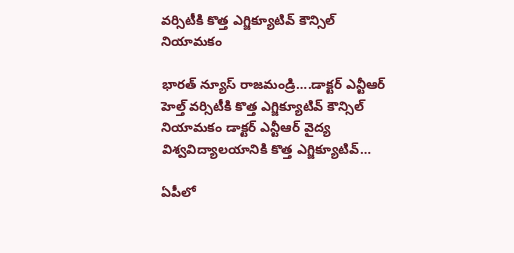వర్సిటీకి కొత్త ఎగ్జిక్యూటివ్ కౌన్సిల్ నియామకం

భారత్ న్యూస్ రాజమండ్రి….డాక్టర్ ఎన్టీఆర్ హెల్త్ వర్సిటీకి కొత్త ఎగ్జిక్యూటివ్ కౌన్సిల్ నియామకం డాక్టర్ ఎన్టీఆర్ వైద్య విశ్వవిద్యాలయానికి కొత్త ఎగ్జిక్యూటివ్…

ఏపీలో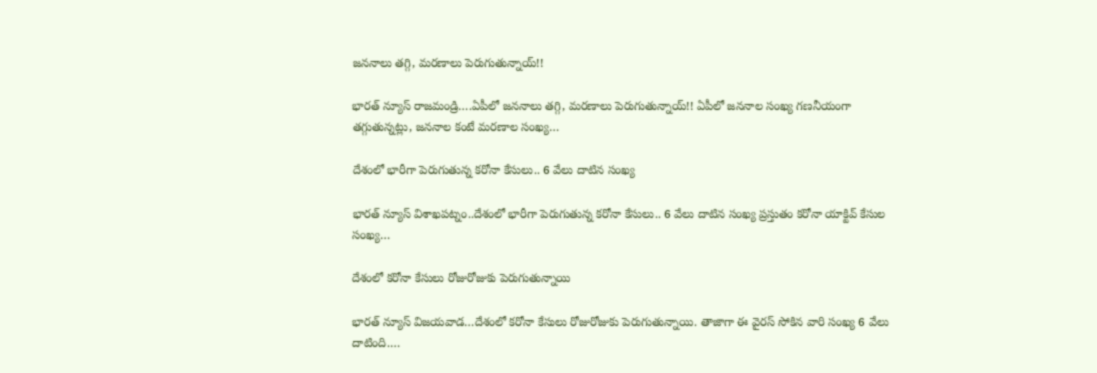జననాలు తగ్గి, మరణాలు పెరుగుతున్నాయ్!!

భారత్ న్యూస్ రాజమండ్రి….ఏపీలో జననాలు తగ్గి, మరణాలు పెరుగుతున్నాయ్!! ఏపీలో జననాల సంఖ్య గణనీయంగా తగ్గుతున్నట్లు, జననాల కంటే మరణాల సంఖ్య…

దేశంలో భారీగా పెరుగుతున్న కరోనా కేసులు.. 6 వేలు దాటిన సంఖ్య

భారత్ న్యూస్ విశాఖపట్నం..దేశంలో భారీగా పెరుగుతున్న కరోనా కేసులు.. 6 వేలు దాటిన సంఖ్య ప్రస్తుతం కరోనా యాక్టివ్ కేసుల సంఖ్య…

దేశంలో కరోనా కేసులు రోజురోజుకు పెరుగుతున్నాయి

భారత్ న్యూస్ విజయవాడ…దేశంలో కరోనా కేసులు రోజురోజుకు పెరుగుతున్నాయి. తాజాగా ఈ వైరస్‌ సోకిన వారి సంఖ్య 6 వేలు దాటింది.…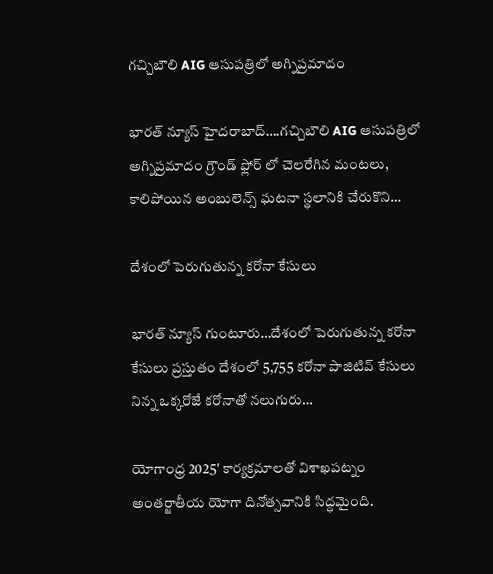గచ్చిబౌలి AIG ఆసుపత్రిలో అగ్నిప్రమాదం

భారత్ న్యూస్ హైదరాబాద్….గచ్చిబౌలి AIG ఆసుపత్రిలో అగ్నిప్రమాదం గ్రౌండ్ ఫ్లోర్ లో చెలరేగిన మంటలు, కాలిపోయిన అంబులెన్స్ ఘటనా స్థలానికి చేరుకొని…

దేశంలో పెరుగుతున్న కరోనా కేసులు

భారత్ న్యూస్ గుంటూరు…దేశంలో పెరుగుతున్న కరోనా కేసులు ప్రస్తుతం దేశంలో 5,755 కరోనా పాజిటివ్ కేసులు నిన్న ఒక్కరోజే కరోనాతో నలుగురు…

యోగాంధ్ర 2025′ కార్యక్రమాలతో విశాఖపట్నం అంతర్జాతీయ యోగా దినోత్సవానికి సిద్ధమైంది.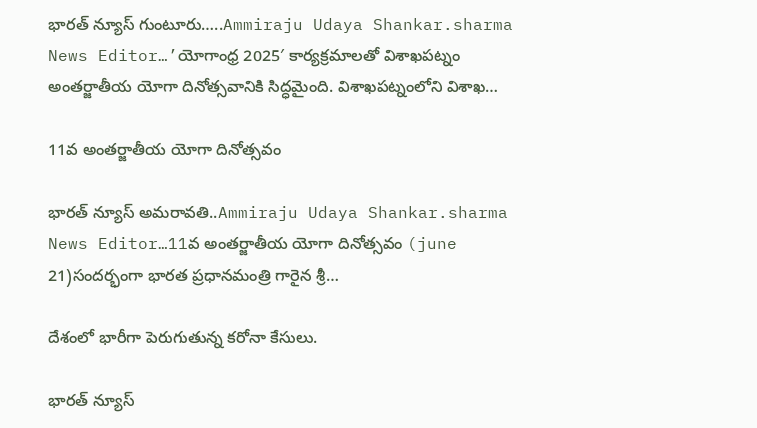భారత్ న్యూస్ గుంటూరు…..Ammiraju Udaya Shankar.sharma News Editor…’యోగాంధ్ర 2025′ కార్యక్రమాలతో విశాఖపట్నం అంతర్జాతీయ యోగా దినోత్సవానికి సిద్ధమైంది. విశాఖపట్నంలోని విశాఖ…

11వ అంతర్జాతీయ యోగా దినోత్సవం

భారత్ న్యూస్ అమరావతి..Ammiraju Udaya Shankar.sharma News Editor…11వ అంతర్జాతీయ యోగా దినోత్సవం (june 21)సందర్భంగా భారత ప్రధానమంత్రి గారైన శ్రీ…

దేశంలో భారీగా పెరుగుతున్న కరోనా కేసులు.

భారత్ న్యూస్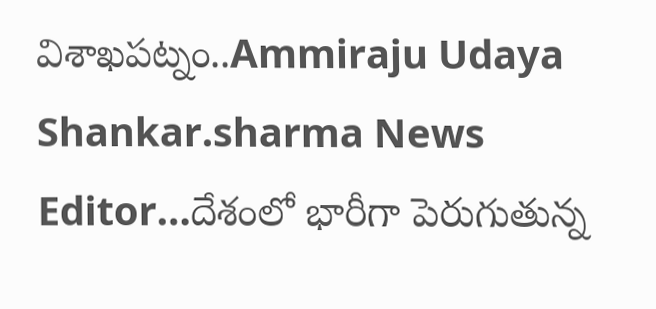విశాఖపట్నం..Ammiraju Udaya Shankar.sharma News Editor…దేశంలో భారీగా పెరుగుతున్న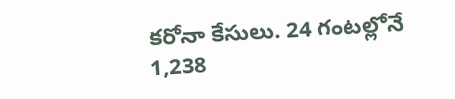కరోనా కేసులు. 24 గంటల్లోనే 1,238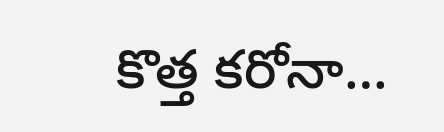కొత్త కరోనా…